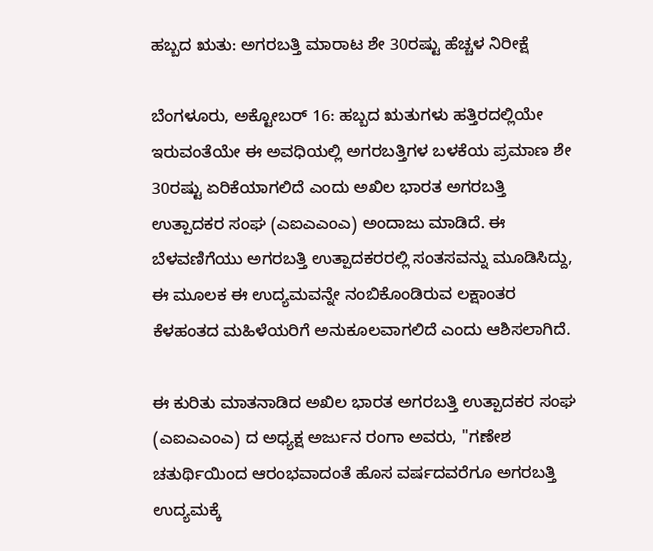ಹಬ್ಬದ ಋತು: ಅಗರಬತ್ತಿ ಮಾರಾಟ ಶೇ 30ರಷ್ಟು ಹೆಚ್ಚಳ ನಿರೀಕ್ಷೆ

ಬೆಂಗಳೂರು, ಅಕ್ಟೋಬರ್ 16: ಹಬ್ಬದ ಋತುಗಳು ಹತ್ತಿರದಲ್ಲಿಯೇ ಇರುವಂತೆಯೇ ಈ ಅವಧಿಯಲ್ಲಿ ಅಗರಬತ್ತಿಗಳ ಬಳಕೆಯ ಪ್ರಮಾಣ ಶೇ 30ರಷ್ಟು ಏರಿಕೆಯಾಗಲಿದೆ ಎಂದು ಅಖಿಲ ಭಾರತ ಅಗರಬತ್ತಿ ಉತ್ಪಾದಕರ ಸಂಘ (ಎಐಎಎಂಎ) ಅಂದಾಜು ಮಾಡಿದೆ. ಈ ಬೆಳವಣಿಗೆಯು ಅಗರಬತ್ತಿ ಉತ್ಪಾದಕರರಲ್ಲಿ ಸಂತಸವನ್ನು ಮೂಡಿಸಿದ್ದು, ಈ ಮೂಲಕ ಈ ಉದ್ಯಮವನ್ನೇ ನಂಬಿಕೊಂಡಿರುವ ಲಕ್ಷಾಂತರ ಕೆಳಹಂತದ ಮಹಿಳೆಯರಿಗೆ ಅನುಕೂಲವಾಗಲಿದೆ ಎಂದು ಆಶಿಸಲಾಗಿದೆ.

ಈ ಕುರಿತು ಮಾತನಾಡಿದ ಅಖಿಲ ಭಾರತ ಅಗರಬತ್ತಿ ಉತ್ಪಾದಕರ ಸಂಘ (ಎಐಎಎಂಎ) ದ ಅಧ್ಯಕ್ಷ ಅರ್ಜುನ ರಂಗಾ ಅವರು, ''ಗಣೇಶ ಚತುರ್ಥಿಯಿಂದ ಆರಂಭವಾದಂತೆ ಹೊಸ ವರ್ಷದವರೆಗೂ ಅಗರಬತ್ತಿ ಉದ್ಯಮಕ್ಕೆ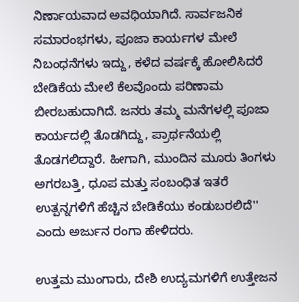ನಿರ್ಣಾಯವಾದ ಅವಧಿಯಾಗಿದೆ. ಸಾರ್ವಜನಿಕ ಸಮಾರಂಭಗಳು, ಪೂಜಾ ಕಾರ್ಯಗಳ ಮೇಲೆ ನಿಬಂಧನೆಗಳು ಇದ್ದು, ಕಳೆದ ವರ್ಷಕ್ಕೆ ಹೋಲಿಸಿದರೆ ಬೇಡಿಕೆಯ ಮೇಲೆ ಕೆಲವೊಂದು ಪರಿಣಾಮ ಬೀರಬಹುದಾಗಿದೆ. ಜನರು ತಮ್ಮ ಮನೆಗಳಲ್ಲಿ ಪೂಜಾ ಕಾರ್ಯದಲ್ಲಿ ತೊಡಗಿದ್ದು, ಪ್ರಾರ್ಥನೆಯಲ್ಲಿ ತೊಡಗಲಿದ್ದಾರೆ. ಹೀಗಾಗಿ, ಮುಂದಿನ ಮೂರು ತಿಂಗಳು ಅಗರಬತ್ತಿ, ಧೂಪ ಮತ್ತು ಸಂಬಂಧಿತ ಇತರೆ ಉತ್ಪನ್ನಗಳಿಗೆ ಹೆಚ್ಚಿನ ಬೇಡಿಕೆಯು ಕಂಡುಬರಲಿದೆ'' ಎಂದು ಅರ್ಜುನ ರಂಗಾ ಹೇಳಿದರು.

ಉತ್ತಮ ಮುಂಗಾರು, ದೇಶಿ ಉದ್ಯಮಗಳಿಗೆ ಉತ್ತೇಜನ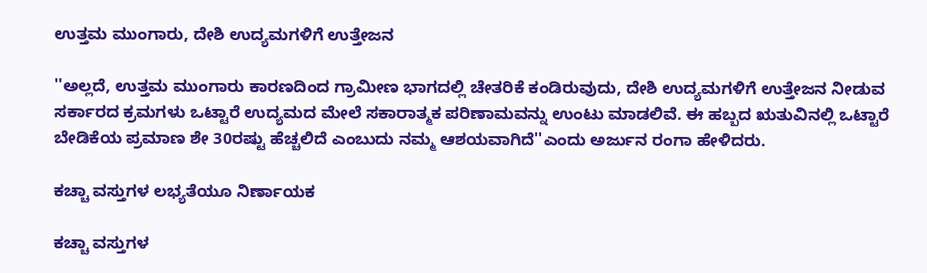ಉತ್ತಮ ಮುಂಗಾರು, ದೇಶಿ ಉದ್ಯಮಗಳಿಗೆ ಉತ್ತೇಜನ

''ಅಲ್ಲದೆ, ಉತ್ತಮ ಮುಂಗಾರು ಕಾರಣದಿಂದ ಗ್ರಾಮೀಣ ಭಾಗದಲ್ಲಿ ಚೇತರಿಕೆ ಕಂಡಿರುವುದು, ದೇಶಿ ಉದ್ಯಮಗಳಿಗೆ ಉತ್ತೇಜನ ನೀಡುವ ಸರ್ಕಾರದ ಕ್ರಮಗಳು ಒಟ್ಟಾರೆ ಉದ್ಯಮದ ಮೇಲೆ ಸಕಾರಾತ್ಮಕ ಪರಿಣಾಮವನ್ನು ಉಂಟು ಮಾಡಲಿವೆ. ಈ ಹಬ್ಬದ ಋತುವಿನಲ್ಲಿ ಒಟ್ಟಾರೆ ಬೇಡಿಕೆಯ ಪ್ರಮಾಣ ಶೇ 30ರಷ್ಟು ಹೆಚ್ಚಲಿದೆ ಎಂಬುದು ನಮ್ಮ ಆಶಯವಾಗಿದೆ''ಎಂದು ಅರ್ಜುನ ರಂಗಾ ಹೇಳಿದರು.

ಕಚ್ಚಾ ವಸ್ತುಗಳ ಲಭ್ಯತೆಯೂ ನಿರ್ಣಾಯಕ

ಕಚ್ಚಾ ವಸ್ತುಗಳ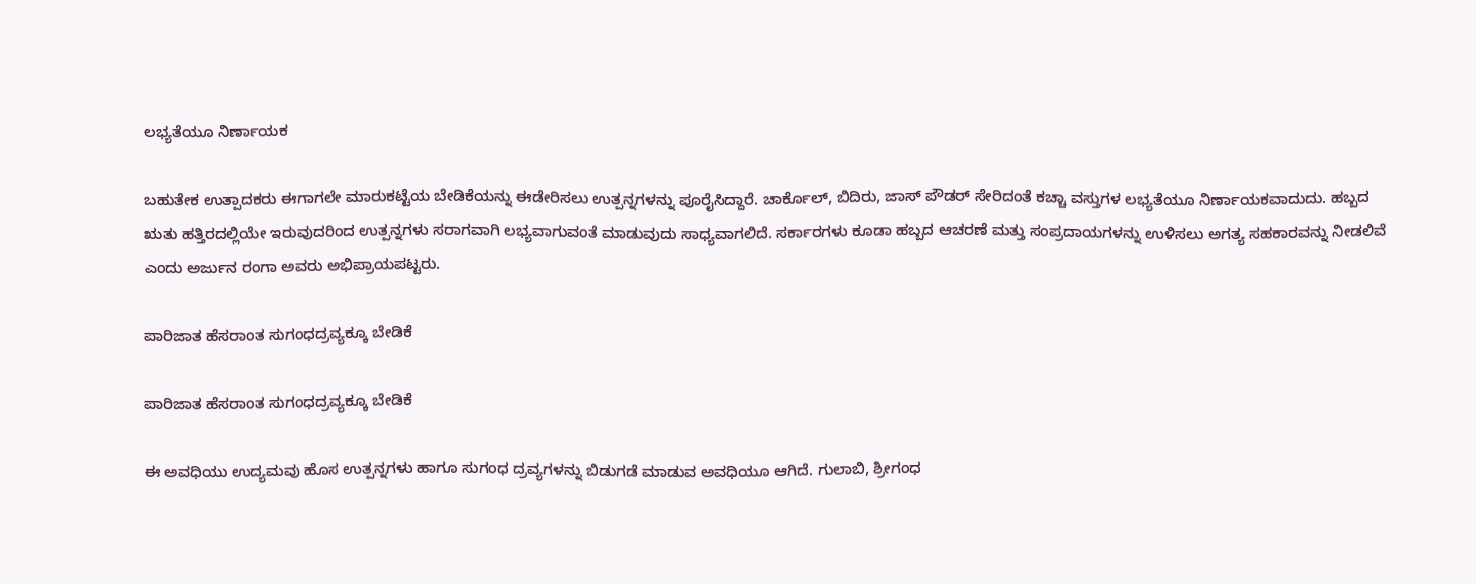ಲಭ್ಯತೆಯೂ ನಿರ್ಣಾಯಕ

ಬಹುತೇಕ ಉತ್ಪಾದಕರು ಈಗಾಗಲೇ ಮಾರುಕಟ್ಟೆಯ ಬೇಡಿಕೆಯನ್ನು ಈಡೇರಿಸಲು ಉತ್ಪನ್ನಗಳನ್ನು ಪೂರೈಸಿದ್ದಾರೆ. ಚಾರ್ಕೊಲ್, ಬಿದಿರು, ಜಾಸ್ ಪೌಡರ್ ಸೇರಿದಂತೆ ಕಚ್ಚಾ ವಸ್ತುಗಳ ಲಭ್ಯತೆಯೂ ನಿರ್ಣಾಯಕವಾದುದು. ಹಬ್ಬದ ಋತು ಹತ್ತಿರದಲ್ಲಿಯೇ ಇರುವುದರಿಂದ ಉತ್ಪನ್ನಗಳು ಸರಾಗವಾಗಿ ಲಭ್ಯವಾಗುವಂತೆ ಮಾಡುವುದು ಸಾಧ್ಯವಾಗಲಿದೆ. ಸರ್ಕಾರಗಳು ಕೂಡಾ ಹಬ್ಬದ ಆಚರಣೆ ಮತ್ತು ಸಂಪ್ರದಾಯಗಳನ್ನು ಉಳಿಸಲು ಅಗತ್ಯ ಸಹಕಾರವನ್ನು ನೀಡಲಿವೆ ಎಂದು ಅರ್ಜುನ ರಂಗಾ ಅವರು ಅಭಿಪ್ರಾಯಪಟ್ಟರು.

ಪಾರಿಜಾತ ಹೆಸರಾಂತ ಸುಗಂಧದ್ರವ್ಯಕ್ಕೂ ಬೇಡಿಕೆ

ಪಾರಿಜಾತ ಹೆಸರಾಂತ ಸುಗಂಧದ್ರವ್ಯಕ್ಕೂ ಬೇಡಿಕೆ

ಈ ಅವಧಿಯು ಉದ್ಯಮವು ಹೊಸ ಉತ್ಪನ್ನಗಳು ಹಾಗೂ ಸುಗಂಧ ದ್ರವ್ಯಗಳನ್ನು ಬಿಡುಗಡೆ ಮಾಡುವ ಅವಧಿಯೂ ಆಗಿದೆ. ಗುಲಾಬಿ, ಶ್ರೀಗಂಧ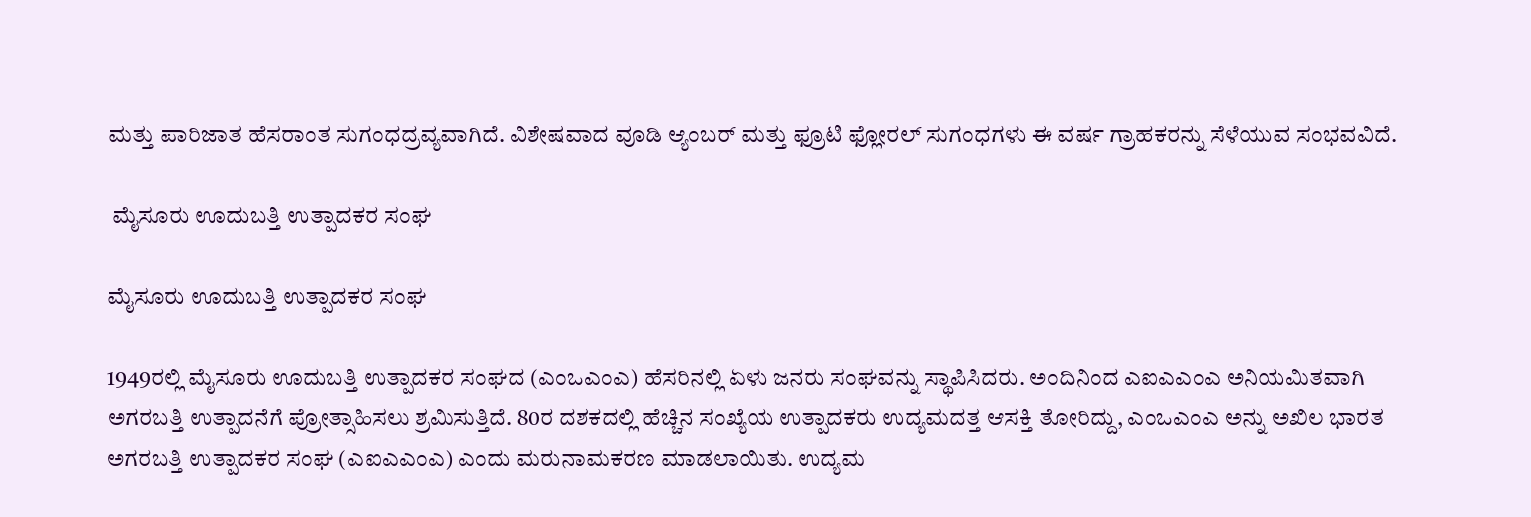ಮತ್ತು ಪಾರಿಜಾತ ಹೆಸರಾಂತ ಸುಗಂಧದ್ರವ್ಯವಾಗಿದೆ. ವಿಶೇಷವಾದ ವೂಡಿ ಆ್ಯಂಬರ್ ಮತ್ತು ಫ್ರೂಟಿ ಫ್ಲೋರಲ್ ಸುಗಂಧಗಳು ಈ ವರ್ಷ ಗ್ರಾಹಕರನ್ನು ಸೆಳೆಯುವ ಸಂಭವವಿದೆ.

 ಮೈಸೂರು ಊದುಬತ್ತಿ ಉತ್ಪಾದಕರ ಸಂಘ

ಮೈಸೂರು ಊದುಬತ್ತಿ ಉತ್ಪಾದಕರ ಸಂಘ

1949ರಲ್ಲಿ ಮೈಸೂರು ಊದುಬತ್ತಿ ಉತ್ಪಾದಕರ ಸಂಘದ (ಎಂಒಎಂಎ) ಹೆಸರಿನಲ್ಲಿ ಏಳು ಜನರು ಸಂಘವನ್ನು ಸ್ಥಾಪಿಸಿದರು. ಅಂದಿನಿಂದ ಎಐಎಎಂಎ ಅನಿಯಮಿತವಾಗಿ ಅಗರಬತ್ತಿ ಉತ್ಪಾದನೆಗೆ ಪ್ರೋತ್ಸಾಹಿಸಲು ಶ್ರಮಿಸುತ್ತಿದೆ. 80ರ ದಶಕದಲ್ಲಿ ಹೆಚ್ಚಿನ ಸಂಖ್ಯೆಯ ಉತ್ಪಾದಕರು ಉದ್ಯಮದತ್ತ ಆಸಕ್ತಿ ತೋರಿದ್ದು, ಎಂಒಎಂಎ ಅನ್ನು ಅಖಿಲ ಭಾರತ ಅಗರಬತ್ತಿ ಉತ್ಪಾದಕರ ಸಂಘ (ಎಐಎಎಂಎ) ಎಂದು ಮರುನಾಮಕರಣ ಮಾಡಲಾಯಿತು. ಉದ್ಯಮ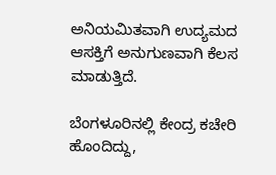ಅನಿಯಮಿತವಾಗಿ ಉದ್ಯಮದ ಆಸಕ್ತಿಗೆ ಅನುಗುಣವಾಗಿ ಕೆಲಸ ಮಾಡುತ್ತಿದೆ.

ಬೆಂಗಳೂರಿನಲ್ಲಿ ಕೇಂದ್ರ ಕಚೇರಿ ಹೊಂದಿದ್ದು,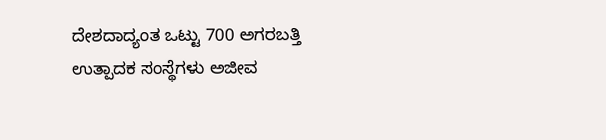ದೇಶದಾದ್ಯಂತ ಒಟ್ಟು 700 ಅಗರಬತ್ತಿ ಉತ್ಪಾದಕ ಸಂಸ್ಥೆಗಳು ಅಜೀವ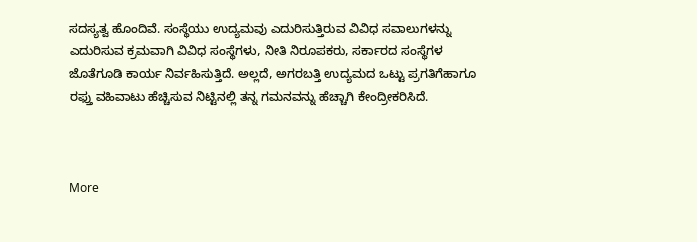ಸದಸ್ಯತ್ವ ಹೊಂದಿವೆ. ಸಂಸ್ಥೆಯು ಉದ್ಯಮವು ಎದುರಿಸುತ್ತಿರುವ ವಿವಿಧ ಸವಾಲುಗಳನ್ನು ಎದುರಿಸುವ ಕ್ರಮವಾಗಿ ವಿವಿಧ ಸಂಸ್ಥೆಗಳು, ನೀತಿ ನಿರೂಪಕರು, ಸರ್ಕಾರದ ಸಂಸ್ಥೆಗಳ ಜೊತೆಗೂಡಿ ಕಾರ್ಯ ನಿರ್ವಹಿಸುತ್ತಿದೆ. ಅಲ್ಲದೆ, ಅಗರಬತ್ತಿ ಉದ್ಯಮದ ಒಟ್ಟು ಪ್ರಗತಿಗೆಹಾಗೂ ರಫ್ತು ವಹಿವಾಟು ಹೆಚ್ಚಿಸುವ ನಿಟ್ಟಿನಲ್ಲಿ ತನ್ನ ಗಮನವನ್ನು ಹೆಚ್ಚಾಗಿ ಕೇಂದ್ರೀಕರಿಸಿದೆ.



More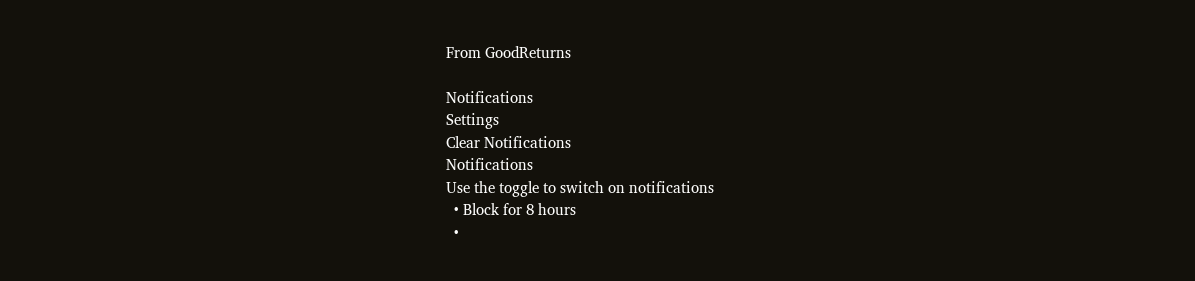From GoodReturns

Notifications
Settings
Clear Notifications
Notifications
Use the toggle to switch on notifications
  • Block for 8 hours
  •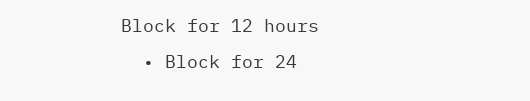Block for 12 hours
  • Block for 24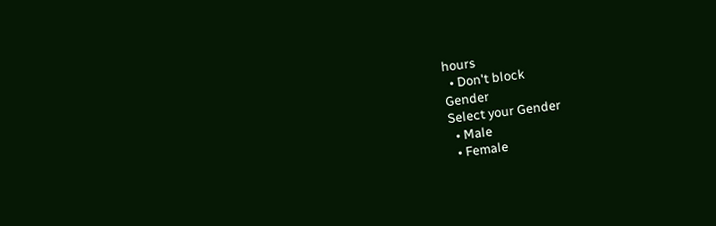hours
  • Don't block
Gender
Select your Gender
  • Male
  • Female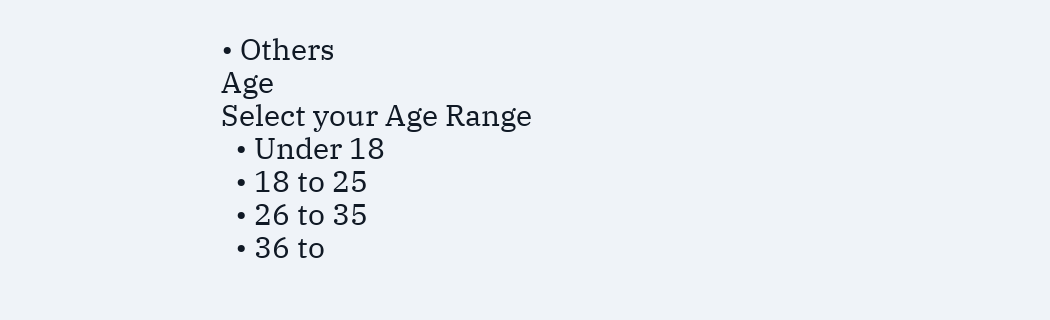• Others
Age
Select your Age Range
  • Under 18
  • 18 to 25
  • 26 to 35
  • 36 to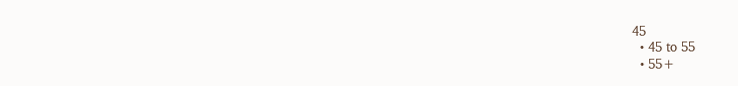45
  • 45 to 55
  • 55+